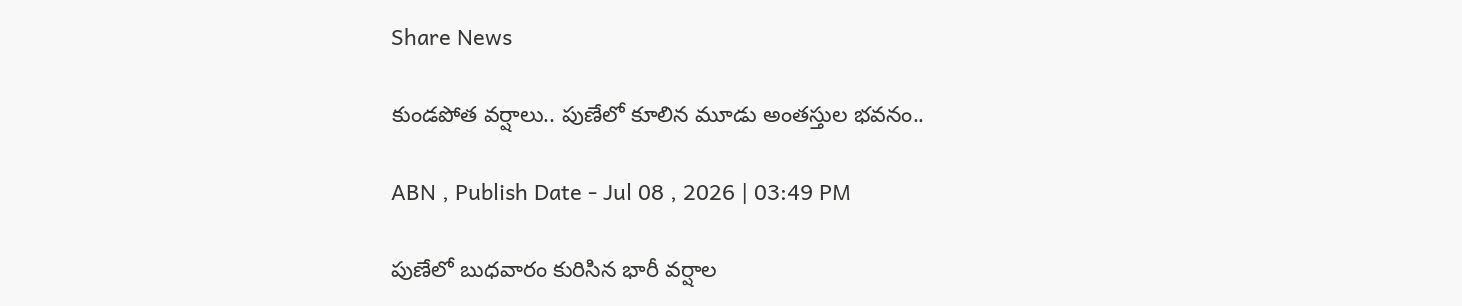Share News

కుండపోత వర్షాలు.. పుణేలో కూలిన మూడు అంతస్తుల భవనం..

ABN , Publish Date - Jul 08 , 2026 | 03:49 PM

పుణేలో బుధవారం కురిసిన భారీ వర్షాల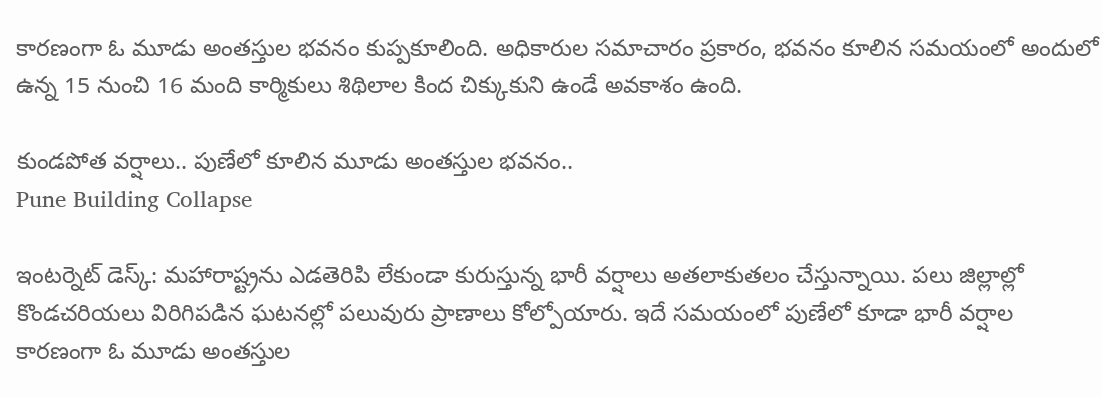కారణంగా ఓ మూడు అంతస్తుల భవనం కుప్పకూలింది. అధికారుల సమాచారం ప్రకారం, భవనం కూలిన సమయంలో అందులో ఉన్న 15 నుంచి 16 మంది కార్మికులు శిథిలాల కింద చిక్కుకుని ఉండే అవకాశం ఉంది.

కుండపోత వర్షాలు.. పుణేలో కూలిన మూడు అంతస్తుల భవనం..
Pune Building Collapse

ఇంటర్నెట్ డెస్క్: మహారాష్ట్రను ఎడతెరిపి లేకుండా కురుస్తున్న భారీ వర్షాలు అతలాకుతలం చేస్తున్నాయి. పలు జిల్లాల్లో కొండచరియలు విరిగిపడిన ఘటనల్లో పలువురు ప్రాణాలు కోల్పోయారు. ఇదే సమయంలో పుణేలో కూడా భారీ వర్షాల కారణంగా ఓ మూడు అంతస్తుల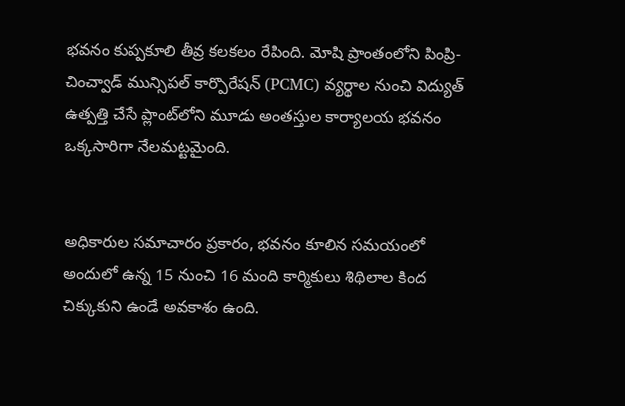భవనం కుప్పకూలి తీవ్ర కలకలం రేపింది. మోషి ప్రాంతంలోని పింప్రి-చించ్వాడ్ మున్సిపల్ కార్పొరేషన్ (PCMC) వ్యర్థాల నుంచి విద్యుత్ ఉత్పత్తి చేసే ప్లాంట్‌లోని మూడు అంతస్తుల కార్యాలయ భవనం ఒక్కసారిగా నేలమట్టమైంది.


అధికారుల సమాచారం ప్రకారం, భవనం కూలిన సమయంలో అందులో ఉన్న 15 నుంచి 16 మంది కార్మికులు శిథిలాల కింద చిక్కుకుని ఉండే అవకాశం ఉంది.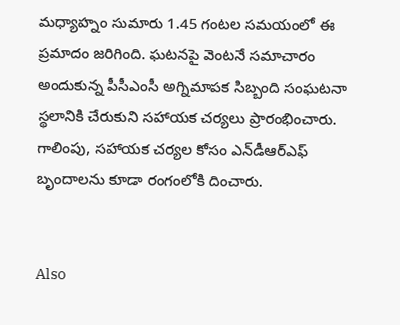మధ్యాహ్నం సుమారు 1.45 గంటల సమయంలో ఈ ప్రమాదం జరిగింది. ఘటనపై వెంటనే సమాచారం అందుకున్న పీసీఎంసీ అగ్నిమాపక సిబ్బంది సంఘటనా స్థలానికి చేరుకుని సహాయక చర్యలు ప్రారంభించారు. గాలింపు, సహాయక చర్యల కోసం ఎన్‌డీఆర్‌ఎఫ్ బృందాలను కూడా రంగంలోకి దించారు.


Also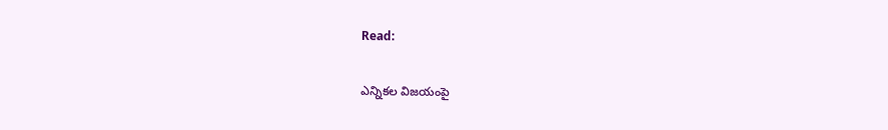Read:

ఎన్నికల విజయంపై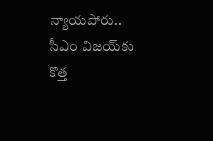న్యాయపోరు.. సీఎం విజయ్‌కు కొత్త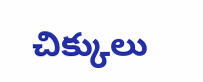చిక్కులు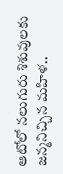ఆటోలో నలుగురు శిశువులకు జన్మనిచ్చిన మహిళ..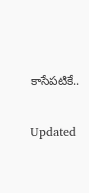కాసేపటికే..

Updated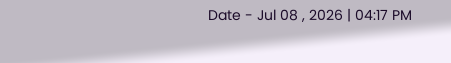Date - Jul 08 , 2026 | 04:17 PM